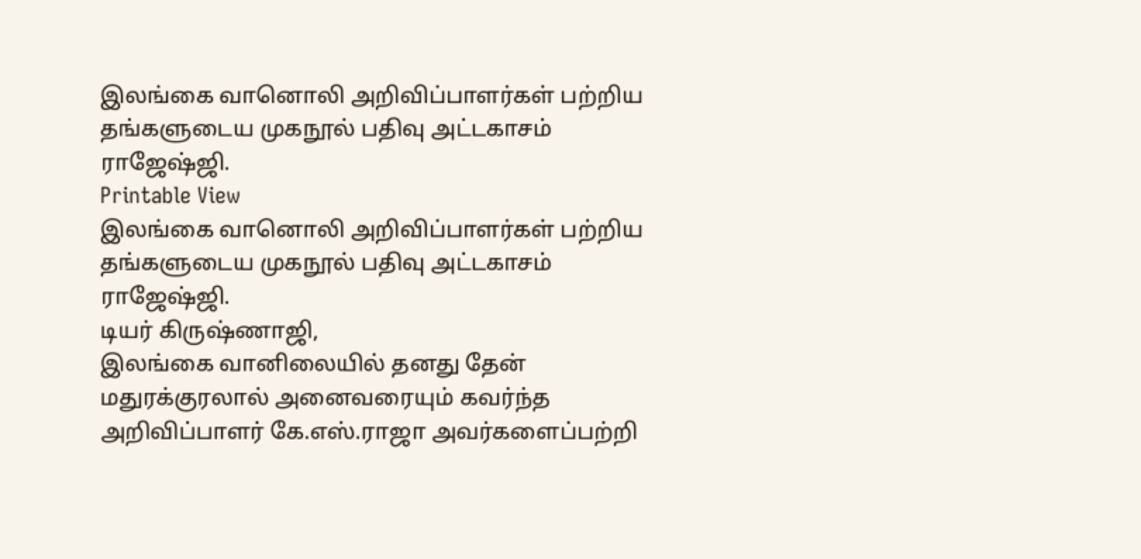இலங்கை வானொலி அறிவிப்பாளர்கள் பற்றிய தங்களுடைய முகநூல் பதிவு அட்டகாசம் ராஜேஷ்ஜி.
Printable View
இலங்கை வானொலி அறிவிப்பாளர்கள் பற்றிய தங்களுடைய முகநூல் பதிவு அட்டகாசம் ராஜேஷ்ஜி.
டியர் கிருஷ்ணாஜி,
இலங்கை வானிலையில் தனது தேன் மதுரக்குரலால் அனைவரையும் கவர்ந்த அறிவிப்பாளர் கே.எஸ்.ராஜா அவர்களைப்பற்றி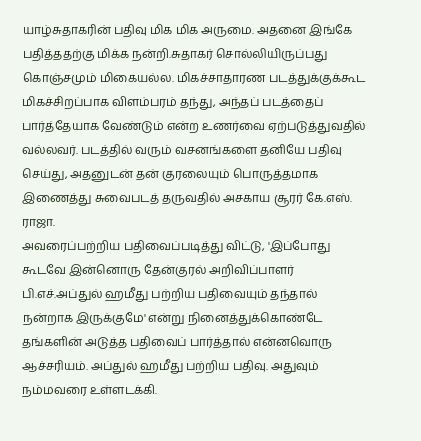யாழ்சுதாகரின் பதிவு மிக மிக அருமை. அதனை இங்கே பதித்ததற்கு மிக்க நன்றி.சுதாகர் சொல்லியிருப்பது கொஞ்சமும் மிகையல்ல. மிகச்சாதாரண படத்துக்குக்கூட மிகச்சிறப்பாக விளம்பரம் தந்து, அந்தப் படத்தைப் பார்த்தேயாக வேண்டும் என்ற உணர்வை ஏற்படுத்துவதில் வல்லவர். படத்தில் வரும் வசனங்களை தனியே பதிவு செய்து, அதனுடன் தன் குரலையும் பொருத்தமாக இணைத்து சுவைபடத் தருவதில் அசகாய சூரர் கே.எஸ். ராஜா.
அவரைப்பற்றிய பதிவைப்படித்து விட்டு, 'இப்போது கூடவே இன்னொரு தேன்குரல் அறிவிப்பாளர் பி.எச்.அப்துல் ஹமீது பற்றிய பதிவையும் தந்தால் நன்றாக இருக்குமே' என்று நினைத்துக்கொண்டே தங்களின் அடுத்த பதிவைப் பார்த்தால் என்னவொரு ஆச்சரியம். அப்துல் ஹமீது பற்றிய பதிவு. அதுவும் நம்மவரை உள்ளடக்கி.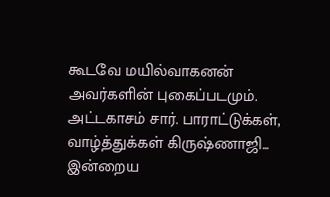கூடவே மயில்வாகனன் அவர்களின் புகைப்படமும்.
அட்டகாசம் சார். பாராட்டுக்கள், வாழ்த்துக்கள் கிருஷ்ணாஜி...
இன்றைய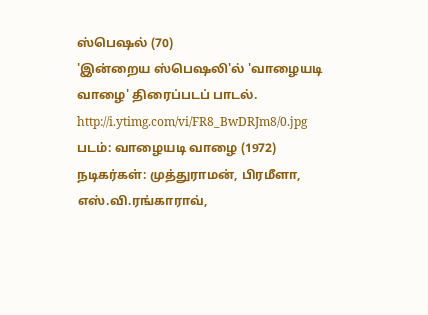ஸ்பெஷல் (70)
'இன்றைய ஸ்பெஷலி'ல் 'வாழையடி வாழை' திரைப்படப் பாடல்.
http://i.ytimg.com/vi/FR8_BwDRJm8/0.jpg
படம்: வாழையடி வாழை (1972)
நடிகர்கள்: முத்துராமன், பிரமீளா, எஸ்.வி.ரங்காராவ்,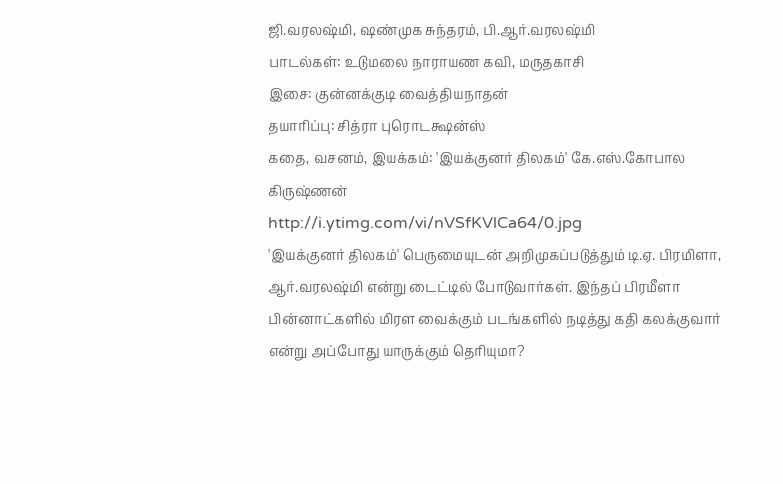ஜி.வரலஷ்மி, ஷண்முக சுந்தரம், பி.ஆர்.வரலஷ்மி
பாடல்கள்: உடுமலை நாராயண கவி, மருதகாசி
இசை: குன்னக்குடி வைத்தியநாதன்
தயாரிப்பு: சித்ரா புரொடக்ஷன்ஸ்
கதை, வசனம், இயக்கம்: 'இயக்குனர் திலகம்' கே.எஸ்.கோபால கிருஷ்ணன்
http://i.ytimg.com/vi/nVSfKVlCa64/0.jpg
'இயக்குனர் திலகம்' பெருமையுடன் அறிமுகப்படுத்தும் டி.ஏ. பிரமிளா, ஆர்.வரலஷ்மி என்று டைட்டில் போடுவார்கள். இந்தப் பிரமீளா பின்னாட்களில் மிரள வைக்கும் படங்களில் நடித்து கதி கலக்குவார் என்று அப்போது யாருக்கும் தெரியுமா?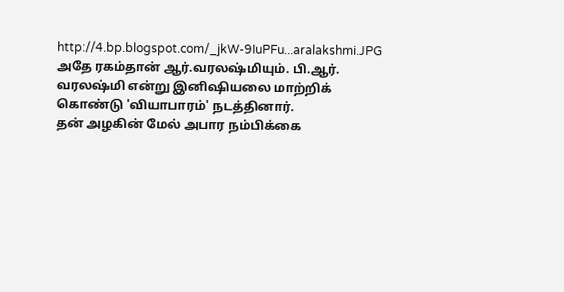http://4.bp.blogspot.com/_jkW-9IuPFu...aralakshmi.JPG
அதே ரகம்தான் ஆர்.வரலஷ்மியும். பி.ஆர். வரலஷ்மி என்று இனிஷியலை மாற்றிக் கொண்டு 'வியாபாரம்' நடத்தினார்.
தன் அழகின் மேல் அபார நம்பிக்கை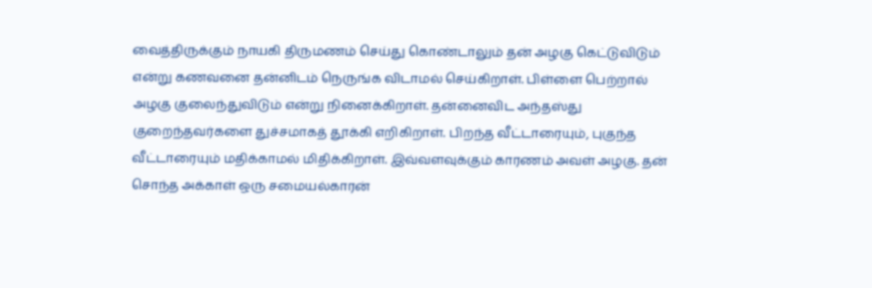வைத்திருக்கும் நாயகி திருமணம் செய்து கொண்டாலும் தன் அழகு கெட்டுவிடும் என்று கணவனை தன்னிடம் நெருங்க விடாமல் செய்கிறாள். பிள்ளை பெற்றால் அழகு குலைந்துவிடும் என்று நினைக்கிறாள். தன்னைவிட அந்தஸ்து குறைந்தவர்களை துச்சமாகத் தூக்கி எறிகிறாள். பிறந்த வீட்டாரையும், புகுந்த வீட்டாரையும் மதிக்காமல் மிதிக்கிறாள். இவ்வளவுக்கும் காரணம் அவள் அழகு. தன் சொந்த அக்காள் ஒரு சமையல்காரன்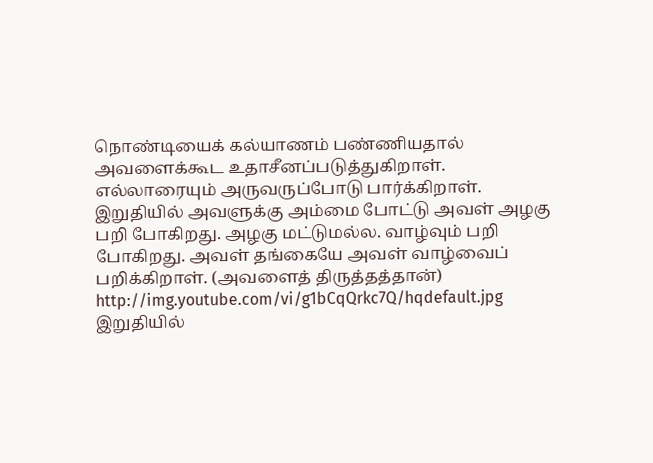நொண்டியைக் கல்யாணம் பண்ணியதால் அவளைக்கூட உதாசீனப்படுத்துகிறாள். எல்லாரையும் அருவருப்போடு பார்க்கிறாள்.
இறுதியில் அவளுக்கு அம்மை போட்டு அவள் அழகு பறி போகிறது. அழகு மட்டுமல்ல. வாழ்வும் பறி போகிறது. அவள் தங்கையே அவள் வாழ்வைப் பறிக்கிறாள். (அவளைத் திருத்தத்தான்)
http://img.youtube.com/vi/g1bCqQrkc7Q/hqdefault.jpg
இறுதியில்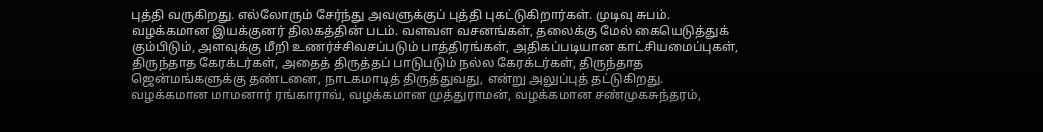புத்தி வருகிறது. எல்லோரும் சேர்ந்து அவளுக்குப் புத்தி புகட்டுகிறார்கள். முடிவு சுபம்.
வழக்கமான இயக்குனர் திலகத்தின் படம். வளவள வசனங்கள், தலைக்கு மேல் கையெடுத்துக் கும்பிடும், அளவுக்கு மீறி உணர்ச்சிவசப்படும் பாத்திரங்கள், அதிகப்படியான காட்சியமைப்புகள், திருந்தாத கேரக்டர்கள், அதைத் திருத்தப் பாடுபடும் நல்ல கேரக்டர்கள், திருந்தாத ஜென்மங்களுக்கு தண்டனை, நாடகமாடித் திருத்துவது, என்று அலுப்புத் தட்டுகிறது.
வழக்கமான மாமனார் ரங்காராவ், வழக்கமான முத்துராமன், வழக்கமான சண்முகசுந்தரம்,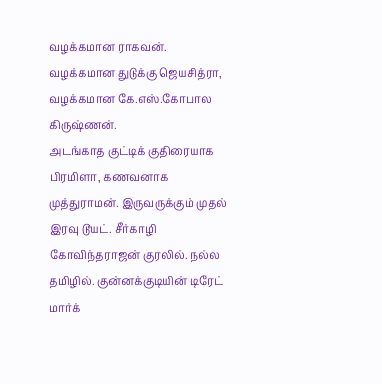வழக்கமான ராகவன். வழக்கமான துடுக்கு ஜெயசித்ரா, வழக்கமான கே.எஸ்.கோபால கிருஷ்ணன்.
அடங்காத குட்டிக் குதிரையாக பிரமிளா, கணவனாக முத்துராமன். இருவருக்கும் முதல் இரவு டூயட். சீர்காழி கோவிந்தராஜன் குரலில். நல்ல தமிழில். குன்னக்குடியின் டிரேட் மார்க்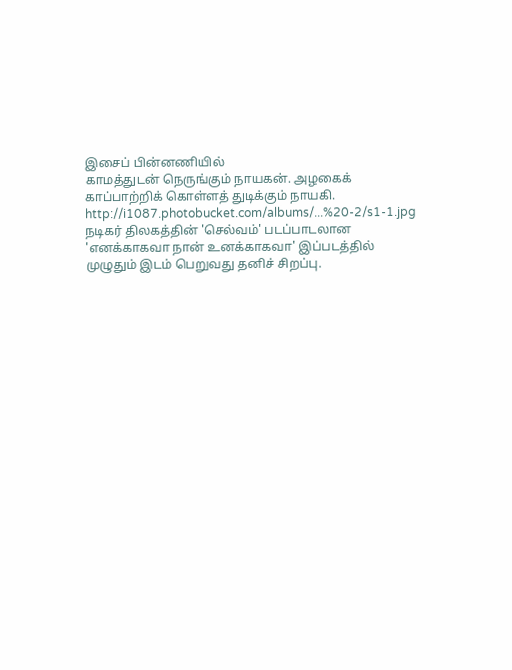இசைப் பின்னணியில்
காமத்துடன் நெருங்கும் நாயகன். அழகைக் காப்பாற்றிக் கொள்ளத் துடிக்கும் நாயகி.
http://i1087.photobucket.com/albums/...%20-2/s1-1.jpg
நடிகர் திலகத்தின் 'செல்வம்' படப்பாடலான 'எனக்காகவா நான் உனக்காகவா' இப்படத்தில் முழுதும் இடம் பெறுவது தனிச் சிறப்பு.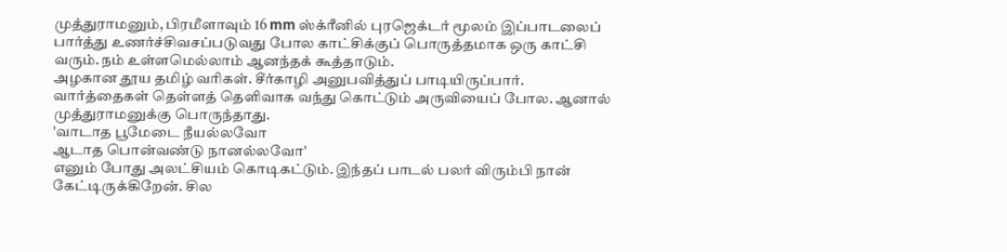முத்துராமனும், பிரமீளாவும் 16 mm ஸ்க்ரீனில் புரஜெக்டர் மூலம் இப்பாடலைப் பார்த்து உணர்ச்சிவசப்படுவது போல காட்சிக்குப் பொருத்தமாக ஒரு காட்சி வரும். நம் உள்ளமெல்லாம் ஆனந்தக் கூத்தாடும்.
அழகான தூய தமிழ் வரிகள். சீர்காழி அனுபவித்துப் பாடியிருப்பார். வார்த்தைகள் தெள்ளத் தெளிவாக வந்து கொட்டும் அருவியைப் போல. ஆனால் முத்துராமனுக்கு பொருந்தாது.
'வாடாத பூமேடை நீயல்லவோ
ஆடாத பொன்வண்டு நானல்லவோ'
எனும் போது அலட்சியம் கொடிகட்டும். இந்தப் பாடல் பலர் விரும்பி நான் கேட்டிருக்கிறேன். சில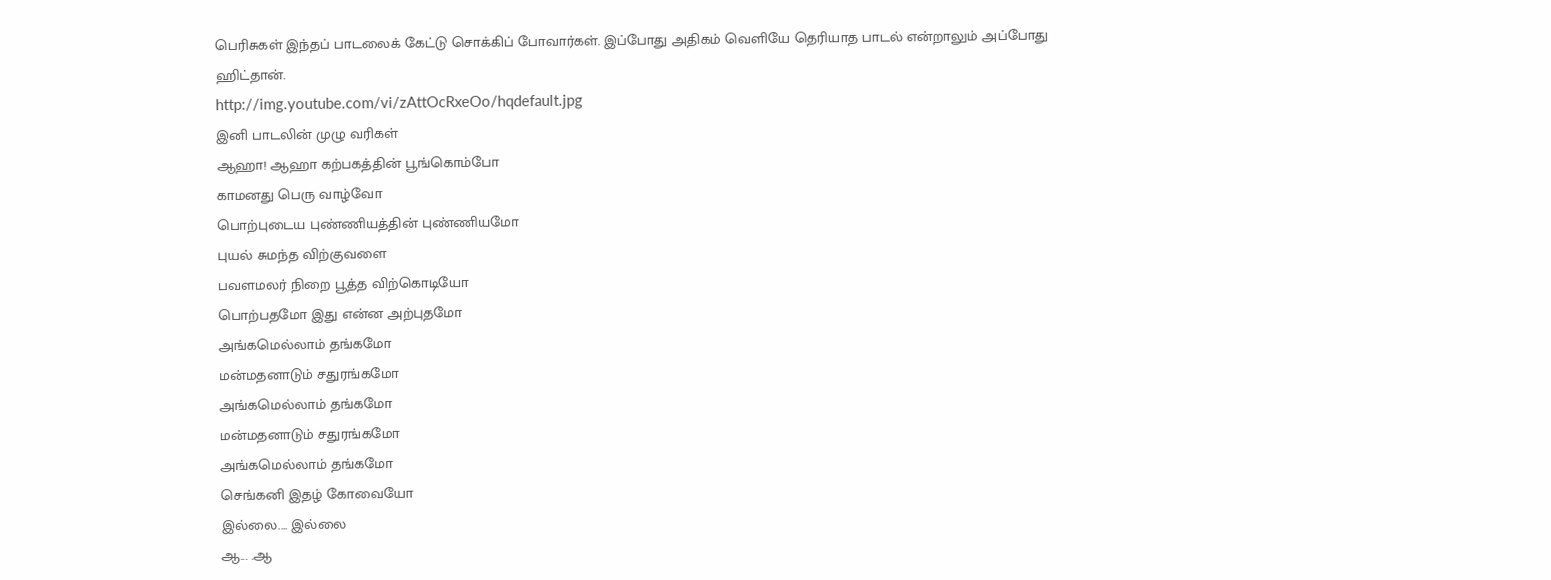பெரிசுகள் இந்தப் பாடலைக் கேட்டு சொக்கிப் போவார்கள். இப்போது அதிகம் வெளியே தெரியாத பாடல் என்றாலும் அப்போது ஹிட்தான்.
http://img.youtube.com/vi/zAttOcRxeOo/hqdefault.jpg
இனி பாடலின் முழு வரிகள்
ஆஹா! ஆஹா கற்பகத்தின் பூங்கொம்போ
காமனது பெரு வாழ்வோ
பொற்புடைய புண்ணியத்தின் புண்ணியமோ
புயல் சுமந்த விற்குவளை
பவளமலர் நிறை பூத்த விற்கொடியோ
பொற்பதமோ இது என்ன அற்புதமோ
அங்கமெல்லாம் தங்கமோ
மன்மதனாடும் சதுரங்கமோ
அங்கமெல்லாம் தங்கமோ
மன்மதனாடும் சதுரங்கமோ
அங்கமெல்லாம் தங்கமோ
செங்கனி இதழ் கோவையோ
இல்லை.... இல்லை
ஆ... .ஆ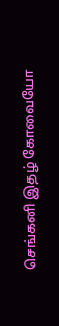செங்கனி இதழ் கோவையோ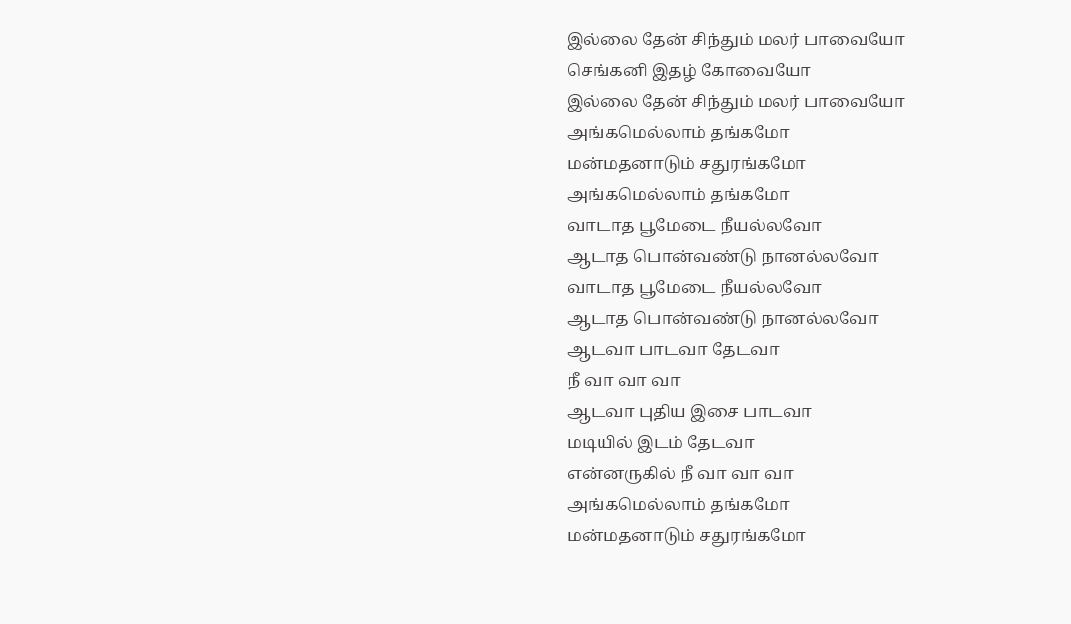இல்லை தேன் சிந்தும் மலர் பாவையோ
செங்கனி இதழ் கோவையோ
இல்லை தேன் சிந்தும் மலர் பாவையோ
அங்கமெல்லாம் தங்கமோ
மன்மதனாடும் சதுரங்கமோ
அங்கமெல்லாம் தங்கமோ
வாடாத பூமேடை நீயல்லவோ
ஆடாத பொன்வண்டு நானல்லவோ
வாடாத பூமேடை நீயல்லவோ
ஆடாத பொன்வண்டு நானல்லவோ
ஆடவா பாடவா தேடவா
நீ வா வா வா
ஆடவா புதிய இசை பாடவா
மடியில் இடம் தேடவா
என்னருகில் நீ வா வா வா
அங்கமெல்லாம் தங்கமோ
மன்மதனாடும் சதுரங்கமோ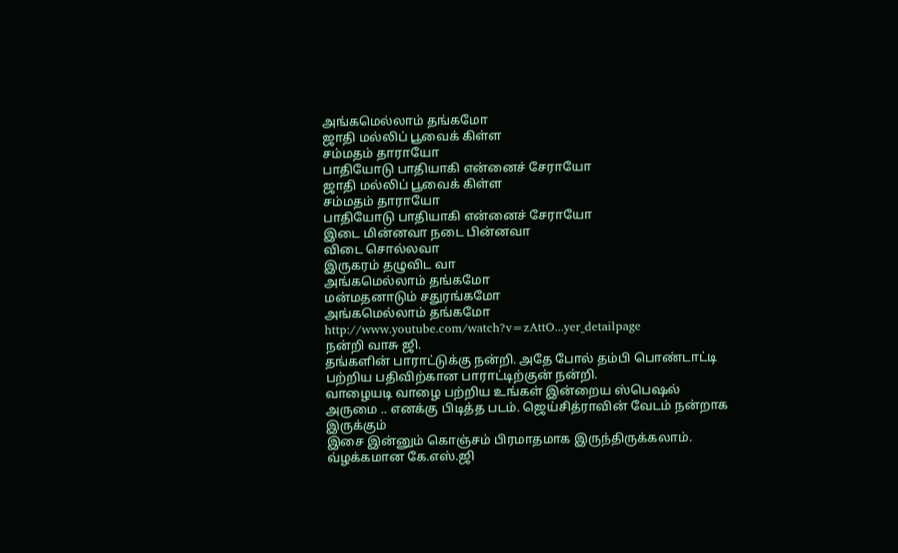அங்கமெல்லாம் தங்கமோ
ஜாதி மல்லிப் பூவைக் கிள்ள
சம்மதம் தாராயோ
பாதியோடு பாதியாகி என்னைச் சேராயோ
ஜாதி மல்லிப் பூவைக் கிள்ள
சம்மதம் தாராயோ
பாதியோடு பாதியாகி என்னைச் சேராயோ
இடை மின்னவா நடை பின்னவா
விடை சொல்லவா
இருகரம் தழுவிட வா
அங்கமெல்லாம் தங்கமோ
மன்மதனாடும் சதுரங்கமோ
அங்கமெல்லாம் தங்கமோ
http://www.youtube.com/watch?v=zAttO...yer_detailpage
நன்றி வாசு ஜி.
தங்களின் பாராட்டுக்கு நன்றி. அதே போல் தம்பி பொண்டாட்டி பற்றிய பதிவிற்கான பாராட்டிற்குன் நன்றி.
வாழையடி வாழை பற்றிய உங்கள் இன்றைய ஸ்பெஷல் அருமை .. எனக்கு பிடித்த படம். ஜெய்சித்ராவின் வேடம் நன்றாக இருக்கும்
இசை இன்னும் கொஞ்சம் பிரமாதமாக இருந்திருக்கலாம். வ்ழக்கமான கே.எஸ்.ஜி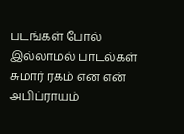படங்கள் போல் இல்லாமல் பாடல்கள் சுமார் ரகம் என என் அபிப்ராயம்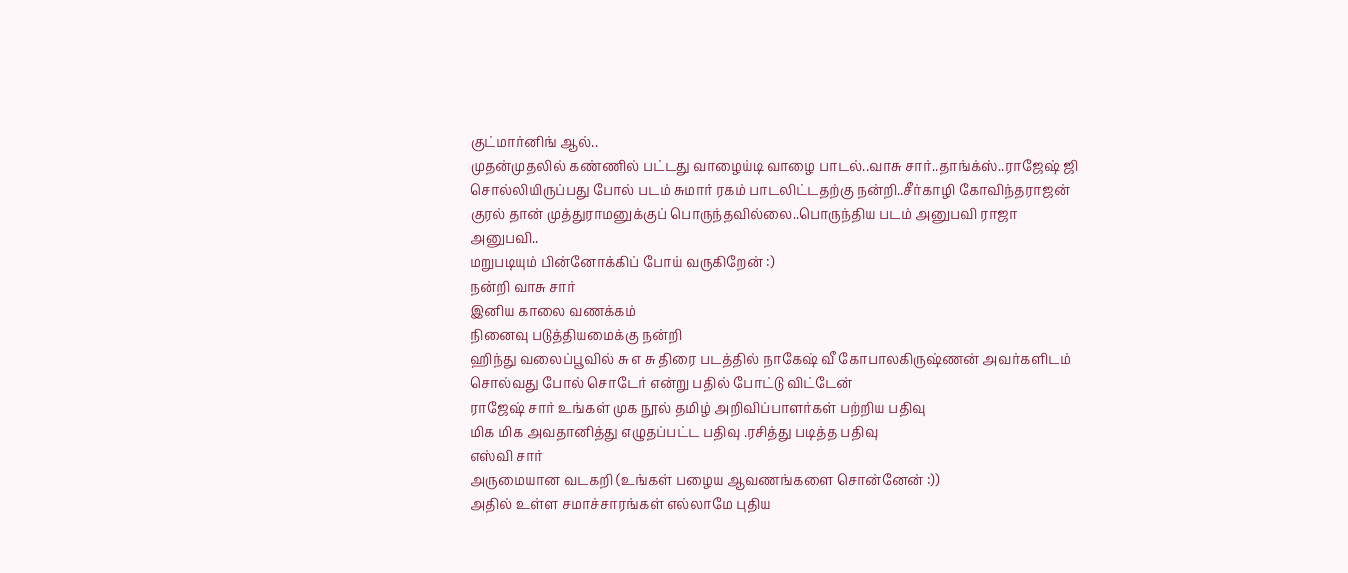குட்மார்னிங் ஆல்..
முதன்முதலில் கண்ணில் பட்டது வாழைய்டி வாழை பாடல்..வாசு சார்..தாங்க்ஸ்..ராஜேஷ் ஜி சொல்லியிருப்பது போல் படம் சுமார் ரகம் பாடலிட்டதற்கு நன்றி..சீர்காழி கோவிந்தராஜன் குரல் தான் முத்துராமனுக்குப் பொருந்தவில்லை..பொருந்திய படம் அனுபவி ராஜா அனுபவி..
மறுபடியும் பின்னோக்கிப் போய் வருகிறேன் :)
நன்றி வாசு சார்
இனிய காலை வணக்கம்
நினைவு படுத்தியமைக்கு நன்றி
ஹிந்து வலைப்பூவில் சு எ சு திரை படத்தில் நாகேஷ் வீ கோபாலகிருஷ்ணன் அவர்களிடம் சொல்வது போல் சொடேர் என்று பதில் போட்டு விட்டேன்
ராஜேஷ் சார் உங்கள் முக நூல் தமிழ் அறிவிப்பாளர்கள் பற்றிய பதிவு
மிக மிக அவதானித்து எழுதப்பட்ட பதிவு .ரசித்து படித்த பதிவு
எஸ்வி சார்
அருமையான வடகறி (உங்கள் பழைய ஆவணங்களை சொன்னேன் :))
அதில் உள்ள சமாச்சாரங்கள் எல்லாமே புதிய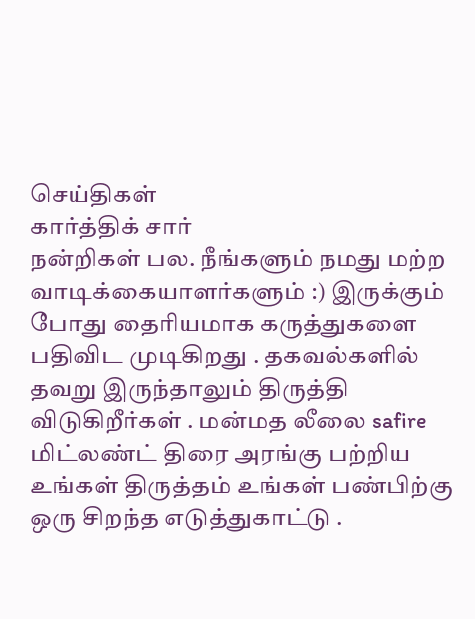செய்திகள்
கார்த்திக் சார்
நன்றிகள் பல. நீங்களும் நமது மற்ற வாடிக்கையாளர்களும் :) இருக்கும் போது தைரியமாக கருத்துகளை பதிவிட முடிகிறது . தகவல்களில் தவறு இருந்தாலும் திருத்தி விடுகிறீர்கள் . மன்மத லீலை safire மிட்லண்ட் திரை அரங்கு பற்றிய உங்கள் திருத்தம் உங்கள் பண்பிற்கு ஒரு சிறந்த எடுத்துகாட்டு .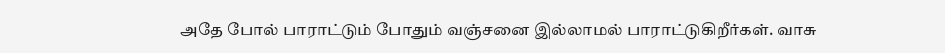அதே போல் பாராட்டும் போதும் வஞ்சனை இல்லாமல் பாராட்டுகிறீர்கள். வாசு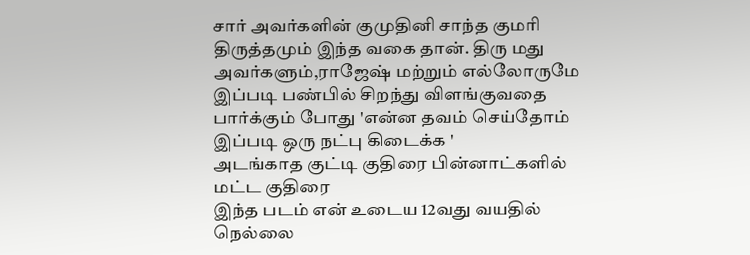சார் அவர்களின் குமுதினி சாந்த குமரி திருத்தமும் இந்த வகை தான். திரு மது அவர்களும்,ராஜேஷ் மற்றும் எல்லோருமே இப்படி பண்பில் சிறந்து விளங்குவதை பார்க்கும் போது 'என்ன தவம் செய்தோம் இப்படி ஒரு நட்பு கிடைக்க '
அடங்காத குட்டி குதிரை பின்னாட்களில் மட்ட குதிரை
இந்த படம் என் உடைய 12வது வயதில் நெல்லை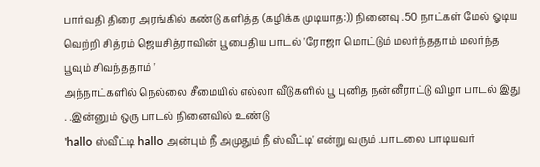பார்வதி திரை அரங்கில் கண்டு களித்த (கழிக்க முடியாத:)) நினைவு .50 நாட்கள் மேல் ஓடிய வெற்றி சித்ரம் ஜெயசித்ராவின் பூபைதிய பாடல் 'ரோஜா மொட்டும் மலர்ந்ததாம் மலர்ந்த பூவும் சிவந்ததாம் '
அந்நாட்களில் நெல்லை சீமையில் எல்லா வீடுகளில் பூ புனித நன்னீராட்டு விழா பாடல் இது . .இன்னும் ஒரு பாடல் நினைவில் உண்டு
'hallo ஸ்வீட்டி hallo அன்பும் நீ அமுதும் நீ ஸ்வீட்டி' என்று வரும் .பாடலை பாடியவர்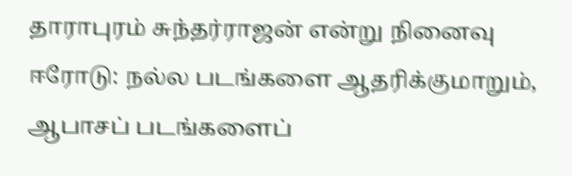தாராபுரம் சுந்தர்ராஜன் என்று நினைவு
ஈரோடு: நல்ல படங்களை ஆதரிக்குமாறும், ஆபாசப் படங்களைப்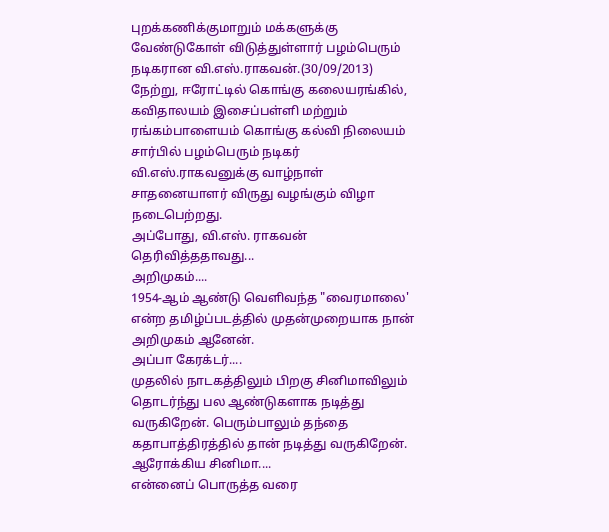புறக்கணிக்குமாறும் மக்களுக்கு வேண்டுகோள் விடுத்துள்ளார் பழம்பெரும் நடிகரான வி.எஸ்.ராகவன்.(30/09/2013)
நேற்று, ஈரோட்டில் கொங்கு கலையரங்கில், கவிதாலயம் இசைப்பள்ளி மற்றும் ரங்கம்பாளையம் கொங்கு கல்வி நிலையம் சார்பில் பழம்பெரும் நடிகர் வி.எஸ்.ராகவனுக்கு வாழ்நாள் சாதனையாளர் விருது வழங்கும் விழா நடைபெற்றது.
அப்போது, வி.எஸ். ராகவன் தெரிவித்ததாவது...
அறிமுகம்....
1954-ஆம் ஆண்டு வெளிவந்த "வைரமாலை' என்ற தமிழ்ப்படத்தில் முதன்முறையாக நான் அறிமுகம் ஆனேன்.
அப்பா கேரக்டர்....
முதலில் நாடகத்திலும் பிறகு சினிமாவிலும் தொடர்ந்து பல ஆண்டுகளாக நடித்து வருகிறேன். பெரும்பாலும் தந்தை கதாபாத்திரத்தில் தான் நடித்து வருகிறேன்.
ஆரோக்கிய சினிமா....
என்னைப் பொருத்த வரை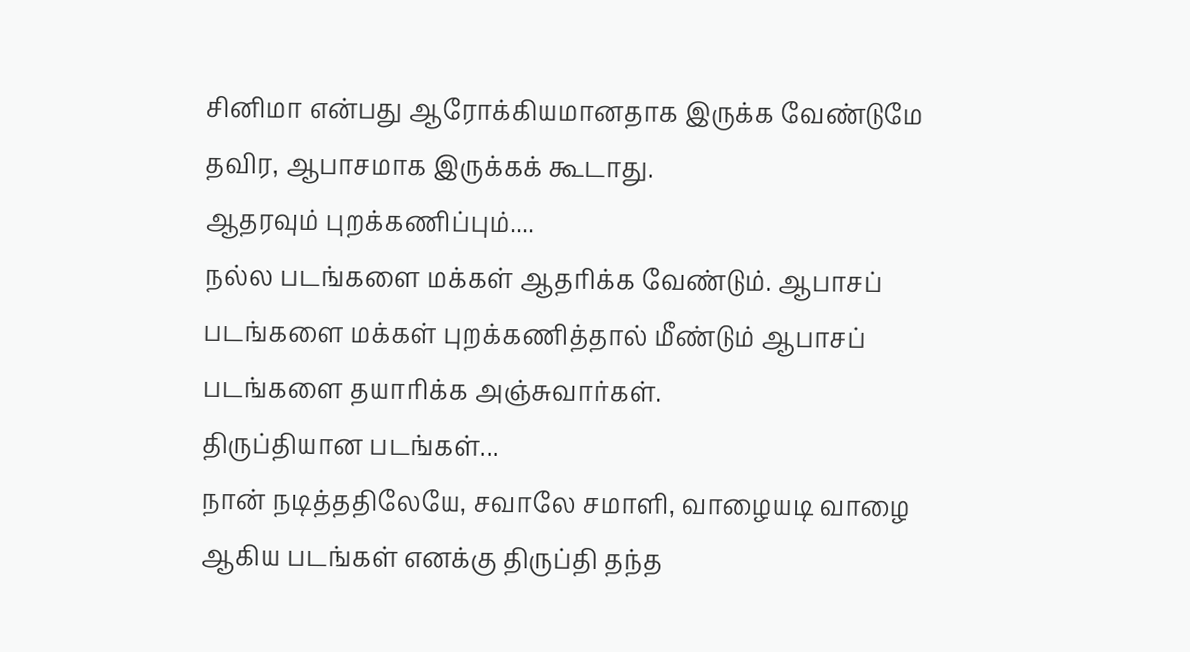சினிமா என்பது ஆரோக்கியமானதாக இருக்க வேண்டுமே தவிர, ஆபாசமாக இருக்கக் கூடாது.
ஆதரவும் புறக்கணிப்பும்....
நல்ல படங்களை மக்கள் ஆதரிக்க வேண்டும். ஆபாசப் படங்களை மக்கள் புறக்கணித்தால் மீண்டும் ஆபாசப் படங்களை தயாரிக்க அஞ்சுவார்கள்.
திருப்தியான படங்கள்...
நான் நடித்ததிலேயே, சவாலே சமாளி, வாழையடி வாழை ஆகிய படங்கள் எனக்கு திருப்தி தந்த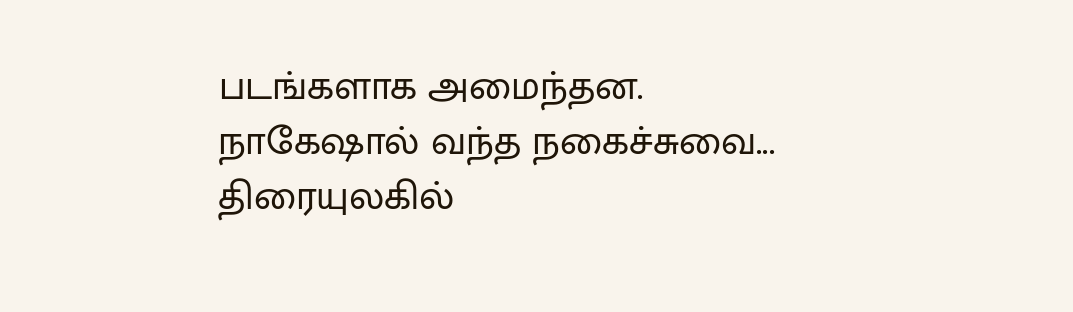படங்களாக அமைந்தன.
நாகேஷால் வந்த நகைச்சுவை...
திரையுலகில்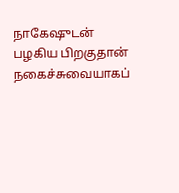நாகேஷுடன் பழகிய பிறகுதான் நகைச்சுவையாகப்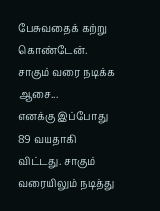பேசுவதைக் கற்று கொண்டேன்.
சாகும் வரை நடிக்க ஆசை...
எனக்கு இப்போது 89 வயதாகி விட்டது. சாகும் வரையிலும் நடித்து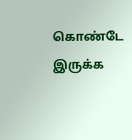கொண்டே இருக்க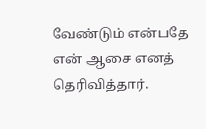வேண்டும் என்பதே என் ஆசை எனத் தெரிவித்தார்.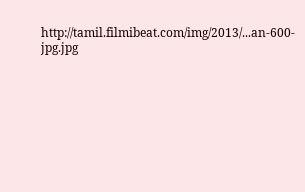http://tamil.filmibeat.com/img/2013/...an-600-jpg.jpg